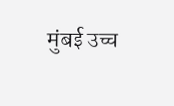मुंबई उच्च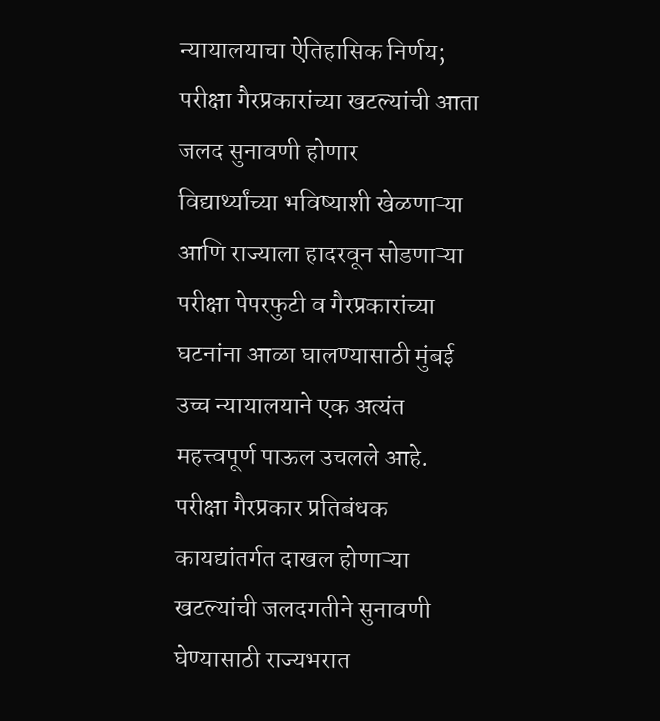न्यायालयाचा ऐतिहासिक निर्णय; परीक्षा गैरप्रकारांच्या खटल्यांची आता जलद सुनावणी होणार
विद्यार्थ्यांच्या भविष्याशी खेळणाऱ्या आणि राज्याला हादरवून सोडणाऱ्या परीक्षा पेपरफुटी व गैरप्रकारांच्या घटनांना आळा घालण्यासाठी मुंबई उच्च न्यायालयाने एक अत्यंत महत्त्वपूर्ण पाऊल उचलले आहे.
परीक्षा गैरप्रकार प्रतिबंधक कायद्यांतर्गत दाखल होणाऱ्या खटल्यांची जलदगतीने सुनावणी घेण्यासाठी राज्यभरात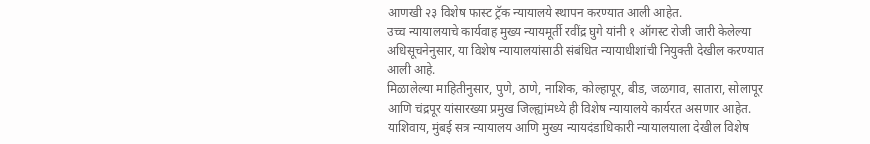आणखी २३ विशेष फास्ट ट्रॅक न्यायालये स्थापन करण्यात आली आहेत.
उच्च न्यायालयाचे कार्यवाह मुख्य न्यायमूर्ती रवींद्र घुगे यांनी १ ऑगस्ट रोजी जारी केलेल्या अधिसूचनेनुसार, या विशेष न्यायालयांसाठी संबंधित न्यायाधीशांची नियुक्ती देखील करण्यात आली आहे.
मिळालेल्या माहितीनुसार, पुणे, ठाणे, नाशिक, कोल्हापूर, बीड, जळगाव, सातारा, सोलापूर आणि चंद्रपूर यांसारख्या प्रमुख जिल्ह्यांमध्ये ही विशेष न्यायालये कार्यरत असणार आहेत. याशिवाय, मुंबई सत्र न्यायालय आणि मुख्य न्यायदंडाधिकारी न्यायालयाला देखील विशेष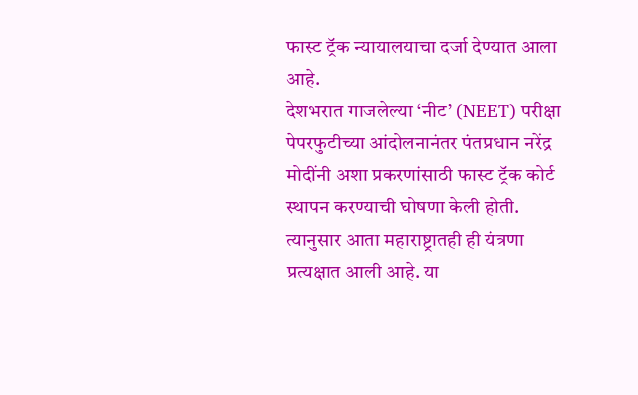फास्ट ट्रॅक न्यायालयाचा दर्जा देण्यात आला आहे.
देशभरात गाजलेल्या ‘नीट’ (NEET) परीक्षा पेपरफुटीच्या आंदोलनानंतर पंतप्रधान नरेंद्र मोदींनी अशा प्रकरणांसाठी फास्ट ट्रॅक कोर्ट स्थापन करण्याची घोषणा केली होती. त्यानुसार आता महाराष्ट्रातही ही यंत्रणा प्रत्यक्षात आली आहे. या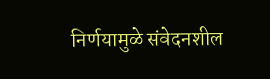निर्णयामुळे संवेदनशील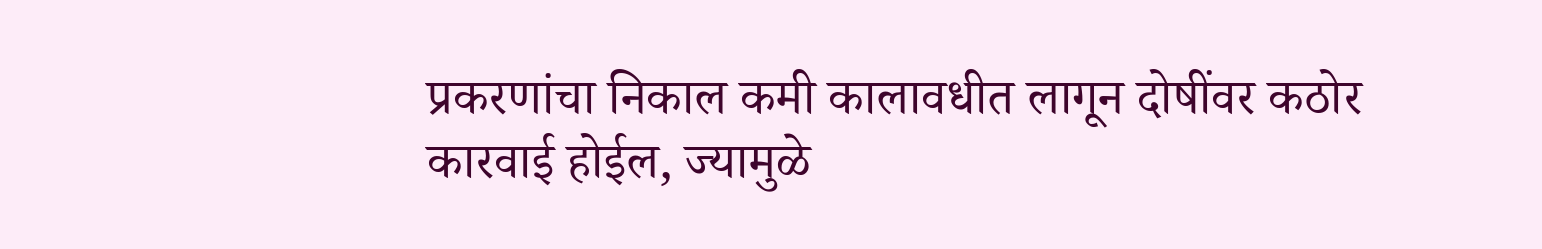प्रकरणांचा निकाल कमी कालावधीत लागून दोषींवर कठोर कारवाई होईल, ज्यामुळे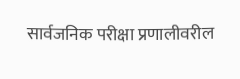सार्वजनिक परीक्षा प्रणालीवरील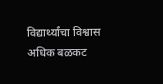विद्यार्थ्यांचा विश्वास अधिक बळकट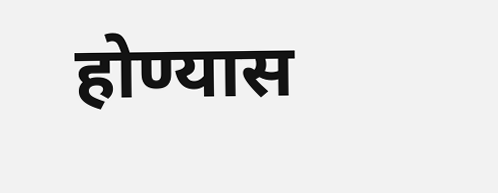होण्यास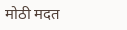मोठी मदत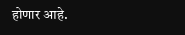होणार आहे.